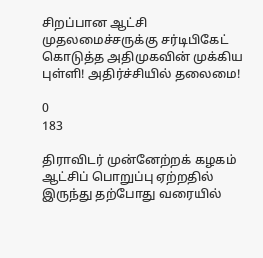சிறப்பான ஆட்சி முதலமைச்சருக்கு சர்டிபிகேட் கொடுத்த அதிமுகவின் முக்கிய புள்ளி! அதிர்ச்சியில் தலைமை!

0
183

திராவிடர் முன்னேற்றக் கழகம் ஆட்சிப் பொறுப்பு ஏற்றதில் இருந்து தற்போது வரையில்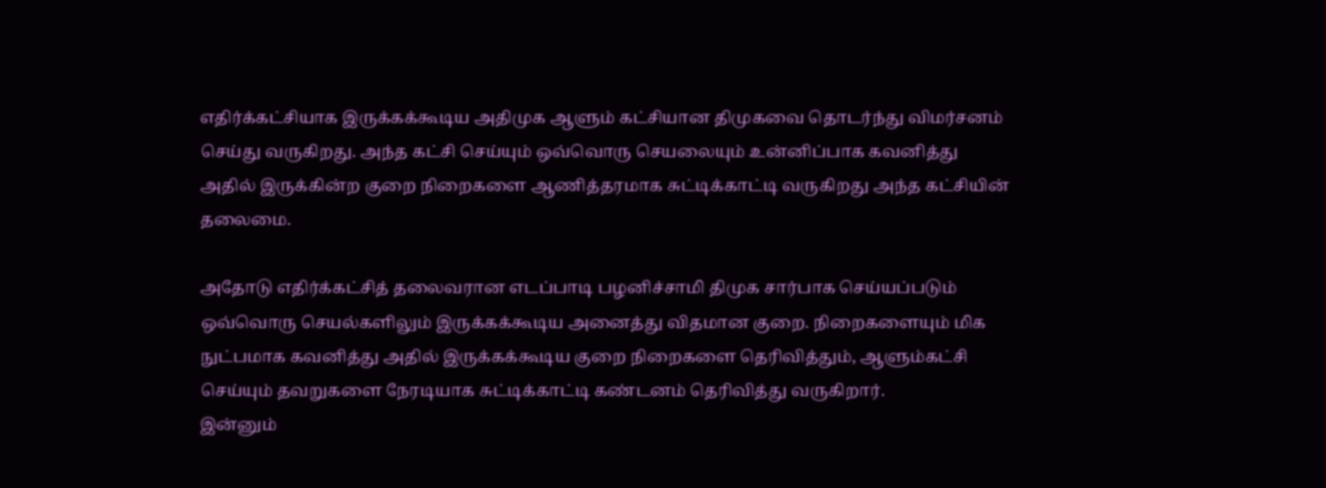எதிர்க்கட்சியாக இருக்கக்கூடிய அதிமுக ஆளும் கட்சியான திமுகவை தொடர்ந்து விமர்சனம் செய்து வருகிறது. அந்த கட்சி செய்யும் ஒவ்வொரு செயலையும் உன்னிப்பாக கவனித்து அதில் இருக்கின்ற குறை நிறைகளை ஆணித்தரமாக சுட்டிக்காட்டி வருகிறது அந்த கட்சியின் தலைமை.

அதோடு எதிர்க்கட்சித் தலைவரான எடப்பாடி பழனிச்சாமி திமுக சார்பாக செய்யப்படும் ஒவ்வொரு செயல்களிலும் இருக்கக்கூடிய அனைத்து விதமான குறை. நிறைகளையும் மிக நுட்பமாக கவனித்து அதில் இருக்கக்கூடிய குறை நிறைகளை தெரிவித்தும், ஆளும்கட்சி செய்யும் தவறுகளை நேரடியாக சுட்டிக்காட்டி கண்டனம் தெரிவித்து வருகிறார்.
இன்னும்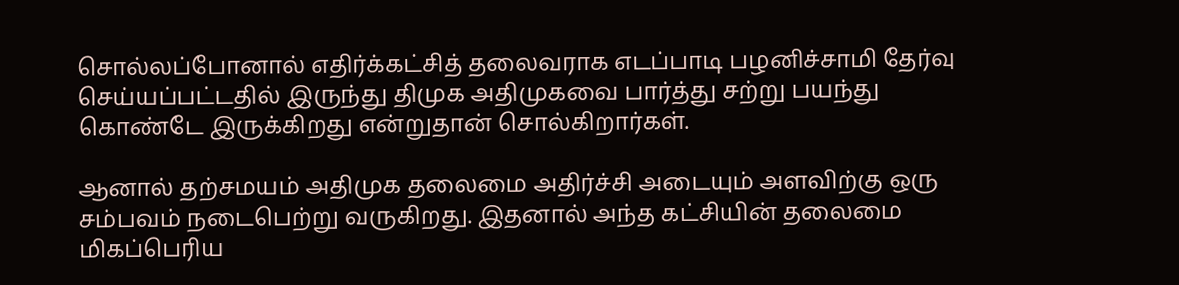சொல்லப்போனால் எதிர்க்கட்சித் தலைவராக எடப்பாடி பழனிச்சாமி தேர்வு செய்யப்பட்டதில் இருந்து திமுக அதிமுகவை பார்த்து சற்று பயந்து கொண்டே இருக்கிறது என்றுதான் சொல்கிறார்கள்.

ஆனால் தற்சமயம் அதிமுக தலைமை அதிர்ச்சி அடையும் அளவிற்கு ஒரு சம்பவம் நடைபெற்று வருகிறது. இதனால் அந்த கட்சியின் தலைமை மிகப்பெரிய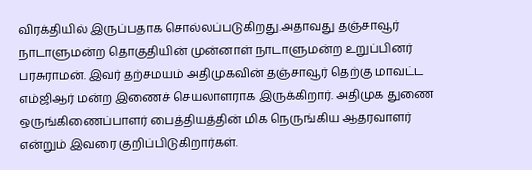விரக்தியில் இருப்பதாக சொல்லப்படுகிறது.அதாவது தஞ்சாவூர் நாடாளுமன்ற தொகுதியின் முன்னாள் நாடாளுமன்ற உறுப்பினர் பரசுராமன். இவர் தற்சமயம் அதிமுகவின் தஞ்சாவூர் தெற்கு மாவட்ட எம்ஜிஆர் மன்ற இணைச் செயலாளராக இருக்கிறார். அதிமுக துணை ஒருங்கிணைப்பாளர் பைத்தியத்தின் மிக நெருங்கிய ஆதரவாளர் என்றும் இவரை குறிப்பிடுகிறார்கள்.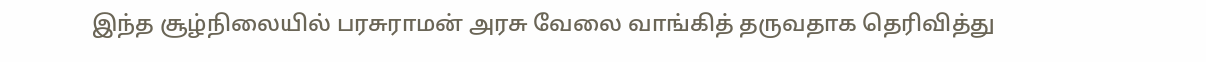இந்த சூழ்நிலையில் பரசுராமன் அரசு வேலை வாங்கித் தருவதாக தெரிவித்து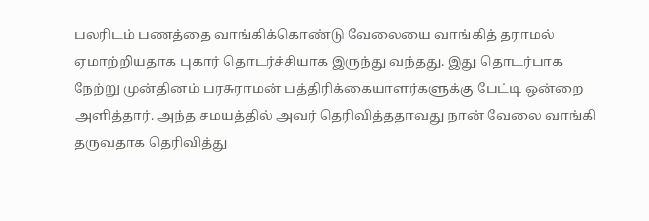பலரிடம் பணத்தை வாங்கிக்கொண்டு வேலையை வாங்கித் தராமல் ஏமாற்றியதாக புகார் தொடர்ச்சியாக இருந்து வந்தது. இது தொடர்பாக நேற்று முன்தினம் பரசுராமன் பத்திரிக்கையாளர்களுக்கு பேட்டி ஒன்றை அளித்தார். அந்த சமயத்தில் அவர் தெரிவித்ததாவது நான் வேலை வாங்கி தருவதாக தெரிவித்து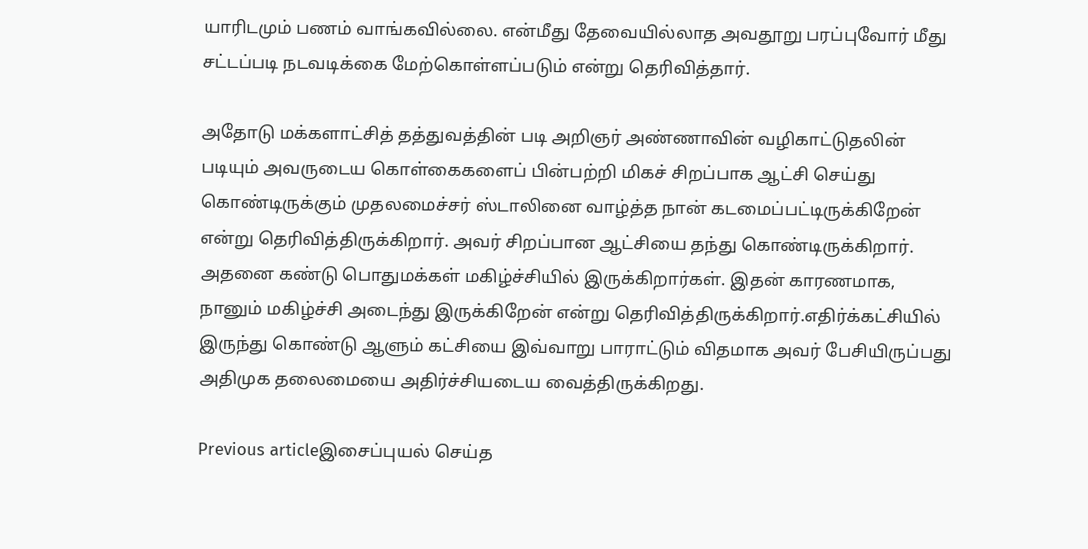யாரிடமும் பணம் வாங்கவில்லை. என்மீது தேவையில்லாத அவதூறு பரப்புவோர் மீது சட்டப்படி நடவடிக்கை மேற்கொள்ளப்படும் என்று தெரிவித்தார்.

அதோடு மக்களாட்சித் தத்துவத்தின் படி அறிஞர் அண்ணாவின் வழிகாட்டுதலின் படியும் அவருடைய கொள்கைகளைப் பின்பற்றி மிகச் சிறப்பாக ஆட்சி செய்து கொண்டிருக்கும் முதலமைச்சர் ஸ்டாலினை வாழ்த்த நான் கடமைப்பட்டிருக்கிறேன் என்று தெரிவித்திருக்கிறார். அவர் சிறப்பான ஆட்சியை தந்து கொண்டிருக்கிறார். அதனை கண்டு பொதுமக்கள் மகிழ்ச்சியில் இருக்கிறார்கள். இதன் காரணமாக, நானும் மகிழ்ச்சி அடைந்து இருக்கிறேன் என்று தெரிவித்திருக்கிறார்.எதிர்க்கட்சியில் இருந்து கொண்டு ஆளும் கட்சியை இவ்வாறு பாராட்டும் விதமாக அவர் பேசியிருப்பது அதிமுக தலைமையை அதிர்ச்சியடைய வைத்திருக்கிறது.

Previous articleஇசைப்புயல் செய்த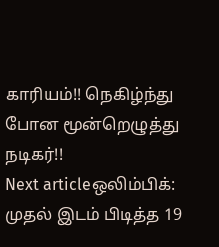காரியம்!! நெகிழ்ந்து போன மூன்றெழுத்து நடிகர்!!
Next articleஒலிம்பிக்: முதல் இடம் பிடித்த 19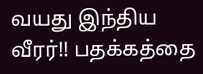வயது இந்திய வீரர்!! பதக்கத்தை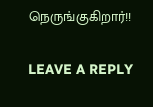நெருங்குகிறார்!!

LEAVE A REPLY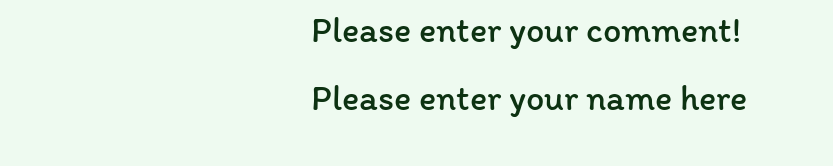Please enter your comment!
Please enter your name here